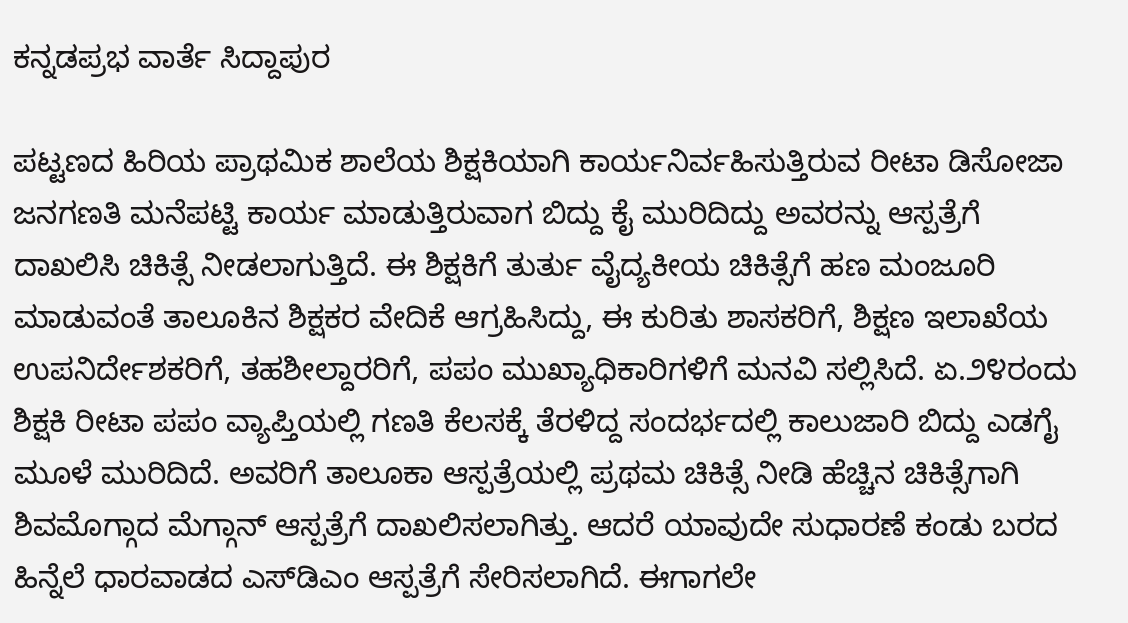ಕನ್ನಡಪ್ರಭ ವಾರ್ತೆ ಸಿದ್ದಾಪುರ

ಪಟ್ಟಣದ ಹಿರಿಯ ಪ್ರಾಥಮಿಕ ಶಾಲೆಯ ಶಿಕ್ಷಕಿಯಾಗಿ ಕಾರ್ಯನಿರ್ವಹಿಸುತ್ತಿರುವ ರೀಟಾ ಡಿಸೋಜಾ ಜನಗಣತಿ ಮನೆಪಟ್ಟಿ ಕಾರ್ಯ ಮಾಡುತ್ತಿರುವಾಗ ಬಿದ್ದು ಕೈ ಮುರಿದಿದ್ದು ಅವರನ್ನು ಆಸ್ಪತ್ರೆಗೆ ದಾಖಲಿಸಿ ಚಿಕಿತ್ಸೆ ನೀಡಲಾಗುತ್ತಿದೆ. ಈ ಶಿಕ್ಷಕಿಗೆ ತುರ್ತು ವೈದ್ಯಕೀಯ ಚಿಕಿತ್ಸೆಗೆ ಹಣ ಮಂಜೂರಿ ಮಾಡುವಂತೆ ತಾಲೂಕಿನ ಶಿಕ್ಷಕರ ವೇದಿಕೆ ಆಗ್ರಹಿಸಿದ್ದು, ಈ ಕುರಿತು ಶಾಸಕರಿಗೆ, ಶಿಕ್ಷಣ ಇಲಾಖೆಯ ಉಪನಿರ್ದೇಶಕರಿಗೆ, ತಹಶೀಲ್ದಾರರಿಗೆ, ಪಪಂ ಮುಖ್ಯಾಧಿಕಾರಿಗಳಿಗೆ ಮನವಿ ಸಲ್ಲಿಸಿದೆ. ಏ.೨೪ರಂದು ಶಿಕ್ಷಕಿ ರೀಟಾ ಪಪಂ ವ್ಯಾಪ್ತಿಯಲ್ಲಿ ಗಣತಿ ಕೆಲಸಕ್ಕೆ ತೆರಳಿದ್ದ ಸಂದರ್ಭದಲ್ಲಿ ಕಾಲುಜಾರಿ ಬಿದ್ದು ಎಡಗೈ ಮೂಳೆ ಮುರಿದಿದೆ. ಅವರಿಗೆ ತಾಲೂಕಾ ಆಸ್ಪತ್ರೆಯಲ್ಲಿ ಪ್ರಥಮ ಚಿಕಿತ್ಸೆ ನೀಡಿ ಹೆಚ್ಚಿನ ಚಿಕಿತ್ಸೆಗಾಗಿ ಶಿವಮೊಗ್ಗಾದ ಮೆಗ್ಗಾನ್‌ ಆಸ್ಪತ್ರೆಗೆ ದಾಖಲಿಸಲಾಗಿತ್ತು. ಆದರೆ ಯಾವುದೇ ಸುಧಾರಣೆ ಕಂಡು ಬರದ ಹಿನ್ನೆಲೆ ಧಾರವಾಡದ ಎಸ್‌ಡಿಎಂ ಆಸ್ಪತ್ರೆಗೆ ಸೇರಿಸಲಾಗಿದೆ. ಈಗಾಗಲೇ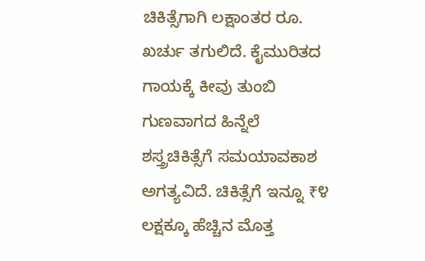ಚಿಕಿತ್ಸೆಗಾಗಿ ಲಕ್ಷಾಂತರ ರೂ. ಖರ್ಚು ತಗುಲಿದೆ. ಕೈಮುರಿತದ ಗಾಯಕ್ಕೆ ಕೀವು ತುಂಬಿ ಗುಣವಾಗದ ಹಿನ್ನೆಲೆ ಶಸ್ತ್ರಚಿಕಿತ್ಸೆಗೆ ಸಮಯಾವಕಾಶ ಅಗತ್ಯವಿದೆ. ಚಿಕಿತ್ಸೆಗೆ ಇನ್ನೂ ₹೪ ಲಕ್ಷಕ್ಕೂ ಹೆಚ್ಚಿನ ಮೊತ್ತ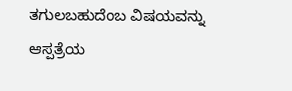ತಗುಲಬಹುದೆಂಬ ವಿಷಯವನ್ನು ಆಸ್ಪತ್ರೆಯ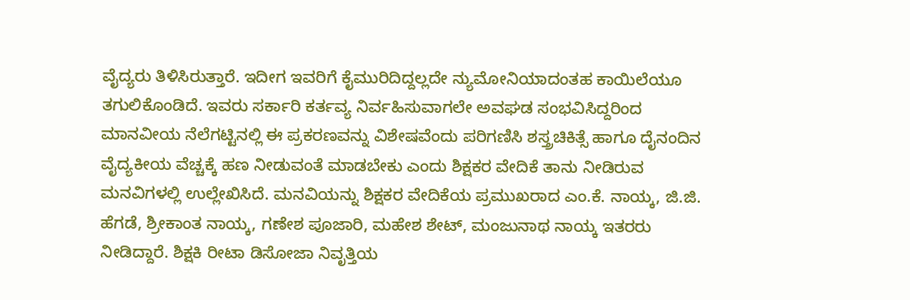ವೈದ್ಯರು ತಿಳಿಸಿರುತ್ತಾರೆ. ಇದೀಗ ಇವರಿಗೆ ಕೈಮುರಿದಿದ್ದಲ್ಲದೇ ನ್ಯುಮೋನಿಯಾದಂತಹ ಕಾಯಿಲೆಯೂ ತಗುಲಿಕೊಂಡಿದೆ. ಇವರು ಸರ್ಕಾರಿ ಕರ್ತವ್ಯ ನಿರ್ವಹಿಸುವಾಗಲೇ ಅವಘಡ ಸಂಭವಿಸಿದ್ದರಿಂದ ಮಾನವೀಯ ನೆಲೆಗಟ್ಟಿನಲ್ಲಿ ಈ ಪ್ರಕರಣವನ್ನು ವಿಶೇಷವೆಂದು ಪರಿಗಣಿಸಿ ಶಸ್ತ್ರಚಿಕಿತ್ಸೆ ಹಾಗೂ ದೈನಂದಿನ ವೈದ್ಯಕೀಯ ವೆಚ್ಚಕ್ಕೆ ಹಣ ನೀಡುವಂತೆ ಮಾಡಬೇಕು ಎಂದು ಶಿಕ್ಷಕರ ವೇದಿಕೆ ತಾನು ನೀಡಿರುವ ಮನವಿಗಳಲ್ಲಿ ಉಲ್ಲೇಖಿಸಿದೆ. ಮನವಿಯನ್ನು ಶಿಕ್ಷಕರ ವೇದಿಕೆಯ ಪ್ರಮುಖರಾದ ಎಂ.ಕೆ. ನಾಯ್ಕ, ಜಿ.ಜಿ. ಹೆಗಡೆ, ಶ್ರೀಕಾಂತ ನಾಯ್ಕ, ಗಣೇಶ ಪೂಜಾರಿ, ಮಹೇಶ ಶೇಟ್, ಮಂಜುನಾಥ ನಾಯ್ಕ ಇತರರು ನೀಡಿದ್ದಾರೆ. ಶಿಕ್ಷಕಿ ರೀಟಾ ಡಿಸೋಜಾ ನಿವೃತ್ತಿಯ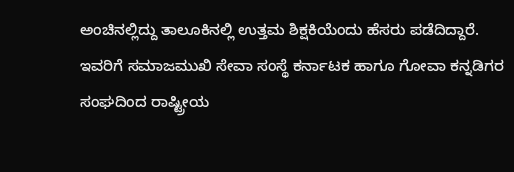ಅಂಚಿನಲ್ಲಿದ್ದು ತಾಲೂಕಿನಲ್ಲಿ ಉತ್ತಮ ಶಿಕ್ಷಕಿಯೆಂದು ಹೆಸರು ಪಡೆದಿದ್ದಾರೆ. ಇವರಿಗೆ ಸಮಾಜಮುಖಿ ಸೇವಾ ಸಂಸ್ಥೆ ಕರ್ನಾಟಕ ಹಾಗೂ ಗೋವಾ ಕನ್ನಡಿಗರ ಸಂಘದಿಂದ ರಾಷ್ಟ್ರೀಯ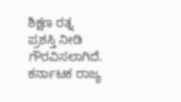ಶಿಕ್ಷಣ ರತ್ನ ಪ್ರಶಸ್ತಿ ನೀಡಿ ಗೌರವಿಸಲಾಗಿದೆ. ಕರ್ನಾಟಕ ರಾಜ್ಯ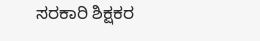ಸರಕಾರಿ ಶಿಕ್ಷಕರ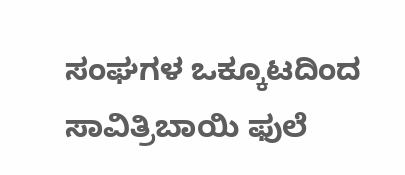ಸಂಘಗಳ ಒಕ್ಕೂಟದಿಂದ ಸಾವಿತ್ರಿಬಾಯಿ ಫುಲೆ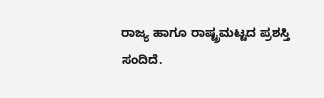ರಾಜ್ಯ ಹಾಗೂ ರಾಷ್ಟ್ರಮಟ್ಟದ ಪ್ರಶಸ್ತಿ ಸಂದಿದೆ.